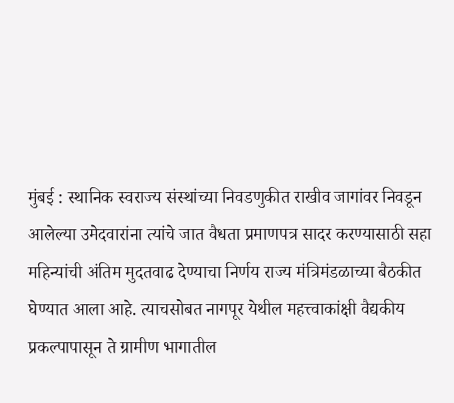मुंबई : स्थानिक स्वराज्य संस्थांच्या निवडणुकीत राखीव जागांवर निवडून आलेल्या उमेदवारांना त्यांचे जात वैधता प्रमाणपत्र सादर करण्यासाठी सहा महिन्यांची अंतिम मुदतवाढ देण्याचा निर्णय राज्य मंत्रिमंडळाच्या बैठकीत घेण्यात आला आहे. त्याचसोबत नागपूर येथील महत्त्वाकांक्षी वैद्यकीय प्रकल्पापासून ते ग्रामीण भागातील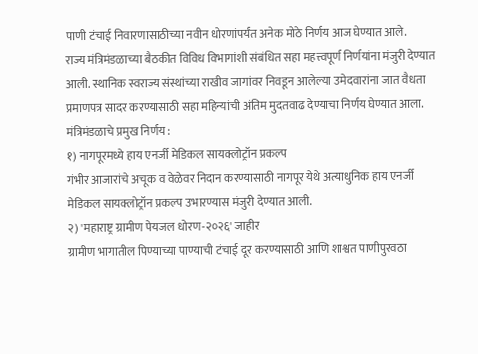पाणी टंचाई निवारणासाठीच्या नवीन धोरणांपर्यंत अनेक मोठे निर्णय आज घेण्यात आले.
राज्य मंत्रिमंडळाच्या बैठकीत विविध विभागांशी संबंधित सहा महत्त्वपूर्ण निर्णयांना मंजुरी देण्यात आली. स्थानिक स्वराज्य संस्थांच्या राखीव जागांवर निवडून आलेल्या उमेदवारांना जात वैधता प्रमाणपत्र सादर करण्यासाठी सहा महिन्यांची अंतिम मुदतवाढ देण्याचा निर्णय घेण्यात आला.
मंत्रिमंडळाचे प्रमुख निर्णय :
१) नागपूरमध्ये हाय एनर्जी मेडिकल सायक्लोट्रॉन प्रकल्प
गंभीर आजारांचे अचूक व वेळेवर निदान करण्यासाठी नागपूर येथे अत्याधुनिक हाय एनर्जी मेडिकल सायक्लोट्रॉन प्रकल्प उभारण्यास मंजुरी देण्यात आली.
२) 'महाराष्ट्र ग्रामीण पेयजल धोरण-२०२६' जाहीर
ग्रामीण भागातील पिण्याच्या पाण्याची टंचाई दूर करण्यासाठी आणि शाश्वत पाणीपुरवठा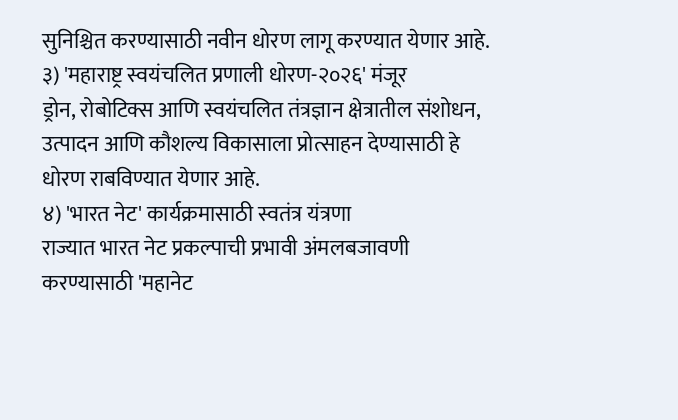सुनिश्चित करण्यासाठी नवीन धोरण लागू करण्यात येणार आहे.
३) 'महाराष्ट्र स्वयंचलित प्रणाली धोरण-२०२६' मंजूर
ड्रोन, रोबोटिक्स आणि स्वयंचलित तंत्रज्ञान क्षेत्रातील संशोधन, उत्पादन आणि कौशल्य विकासाला प्रोत्साहन देण्यासाठी हे धोरण राबविण्यात येणार आहे.
४) 'भारत नेट' कार्यक्रमासाठी स्वतंत्र यंत्रणा
राज्यात भारत नेट प्रकल्पाची प्रभावी अंमलबजावणी करण्यासाठी 'महानेट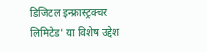डिजिटल इन्फ्रास्ट्रक्चर लिमिटेड' या विशेष उद्देश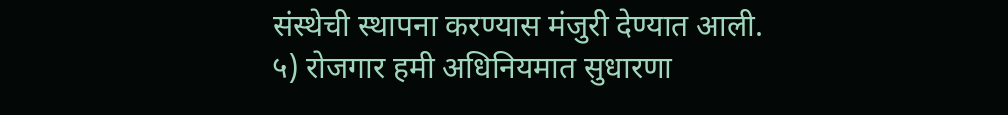संस्थेची स्थापना करण्यास मंजुरी देण्यात आली.
५) रोजगार हमी अधिनियमात सुधारणा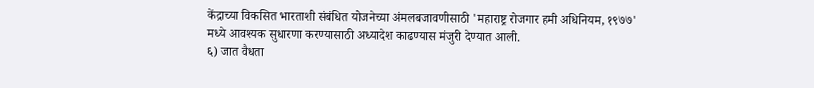केंद्राच्या विकसित भारताशी संबंधित योजनेच्या अंमलबजावणीसाठी 'महाराष्ट्र रोजगार हमी अधिनियम, १९७७' मध्ये आवश्यक सुधारणा करण्यासाठी अध्यादेश काढण्यास मंजुरी देण्यात आली.
६) जात वैधता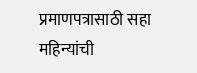प्रमाणपत्रासाठी सहा महिन्यांची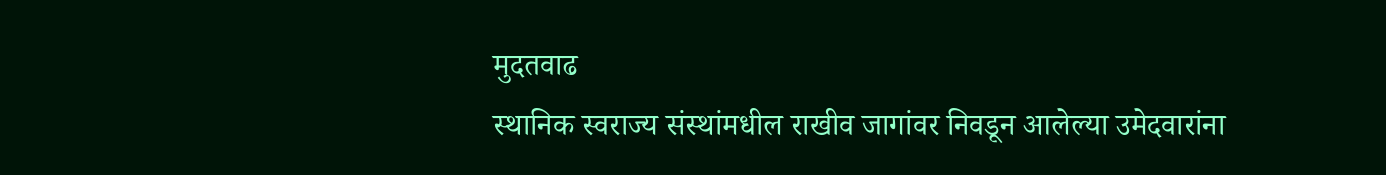मुदतवाढ
स्थानिक स्वराज्य संस्थांमधील राखीव जागांवर निवडून आलेल्या उमेदवारांना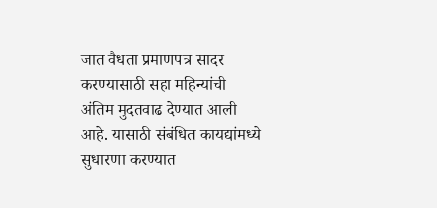जात वैधता प्रमाणपत्र सादर करण्यासाठी सहा महिन्यांची अंतिम मुदतवाढ देण्यात आली आहे. यासाठी संबंधित कायद्यांमध्ये सुधारणा करण्यात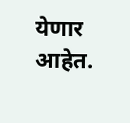येणार आहेत.